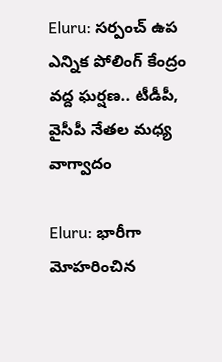Eluru: సర్పంచ్ ఉప ఎన్నిక పోలింగ్ కేంద్రం వద్ద ఘర్షణ.. టీడీపీ, వైసీపీ నేతల మధ్య వాగ్వాదం

Eluru: భారీగా మోహరించిన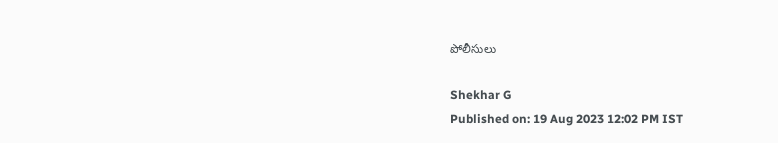పోలీసులు

Shekhar G
Published on: 19 Aug 2023 12:02 PM IST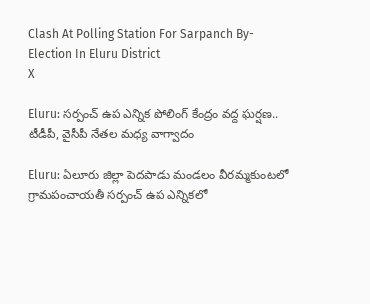Clash At Polling Station For Sarpanch By-Election In Eluru District
X

Eluru: సర్పంచ్ ఉప ఎన్నిక పోలింగ్ కేంద్రం వద్ద ఘర్షణ.. టీడీపీ, వైసీపీ నేతల మధ్య వాగ్వాదం

Eluru: ఏలూరు జిల్లా పెదపాడు మండలం వీరమ్మకుంటలో గ్రామపంచాయతీ సర్పంచ్ ఉప ఎన్నికలో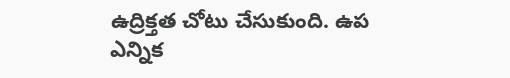ఉద్రిక్తత చోటు చేసుకుంది. ఉప ఎన్నిక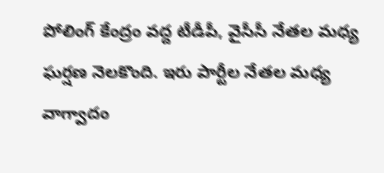పోలింగ్ కేంద్రం వద్ద టీడీపీ, వైసీసీ నేతల మధ్య ఘర్షణ నెలకొంది. ఇరు పార్టీల నేతల మధ్య వాగ్వాదం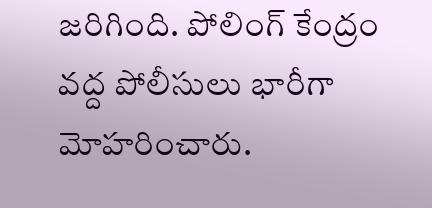జరిగింది. పోలింగ్ కేంద్రం వద్ద పోలీసులు భారీగా మోహరించారు.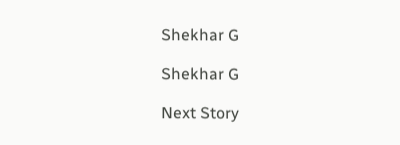Shekhar G

Shekhar G

Next Story